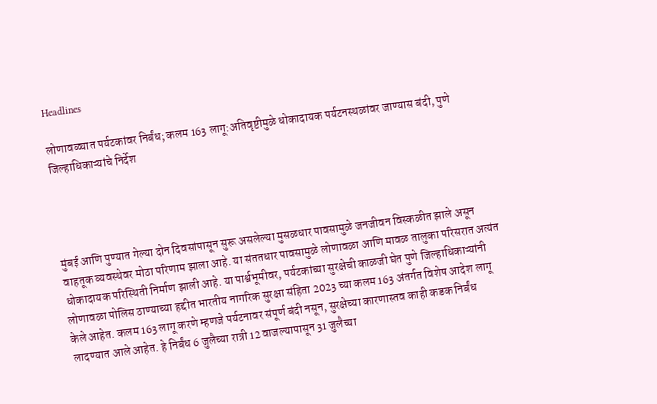Headlines

लोणावळ्यात पर्यटकांवर निर्बंध; कलम 163 लागू:अतिवृष्टीमुळे धोकादायक पर्यटनस्थळांवर जाण्यास बंदी, पुणे जिल्हाधिकाऱ्यांचे निर्देश




मुंबई आणि पुण्यात गेल्या दोन दिवसांपासून सुरू असलेल्या मुसळधार पावसामुळे जनजीवन विस्कळीत झाले असून वाहतूक व्यवस्थेवर मोठा परिणाम झाला आहे. या संततधार पावसामुळे लोणावळा आणि मावळ तालुका परिसरात अत्यंत धोकादायक परिस्थिती निर्माण झाली आहे. या पार्श्वभूमीवर, पर्यटकांच्या सुरक्षेची काळजी घेत पुणे जिल्हाधिकाऱ्यांनी लोणावळा पोलिस ठाण्याच्या हद्दीत भारतीय नागरिक सुरक्षा संहिता 2023 च्या कलम 163 अंतर्गत विशेष आदेश लागू केले आहेत. कलम 163 लागू करणे म्हणजे पर्यटनावर संपूर्ण बंदी नसून, सुरक्षेच्या कारणास्तव काही कडक निर्बंध लादण्यात आले आहेत. हे निर्बंध 6 जुलैच्या रात्री 12 वाजल्यापासून 31 जुलैच्या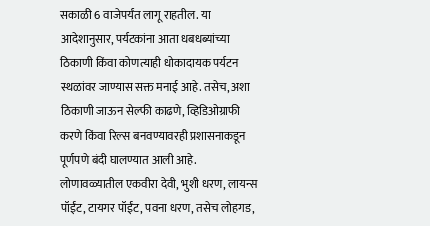सकाळी 6 वाजेपर्यंत लागू राहतील. या आदेशानुसार, पर्यटकांना आता धबधब्यांच्या ठिकाणी किंवा कोणत्याही धोकादायक पर्यटन स्थळांवर जाण्यास सक्त मनाई आहे. तसेच, अशा ठिकाणी जाऊन सेल्फी काढणे, व्हिडिओग्राफी करणे किंवा रिल्स बनवण्यावरही प्रशासनाकडून पूर्णपणे बंदी घालण्यात आली आहे. लोणावळ्यातील एकवीरा देवी, भुशी धरण, लायन्स पॉईंट, टायगर पॉईंट, पवना धरण, तसेच लोहगड,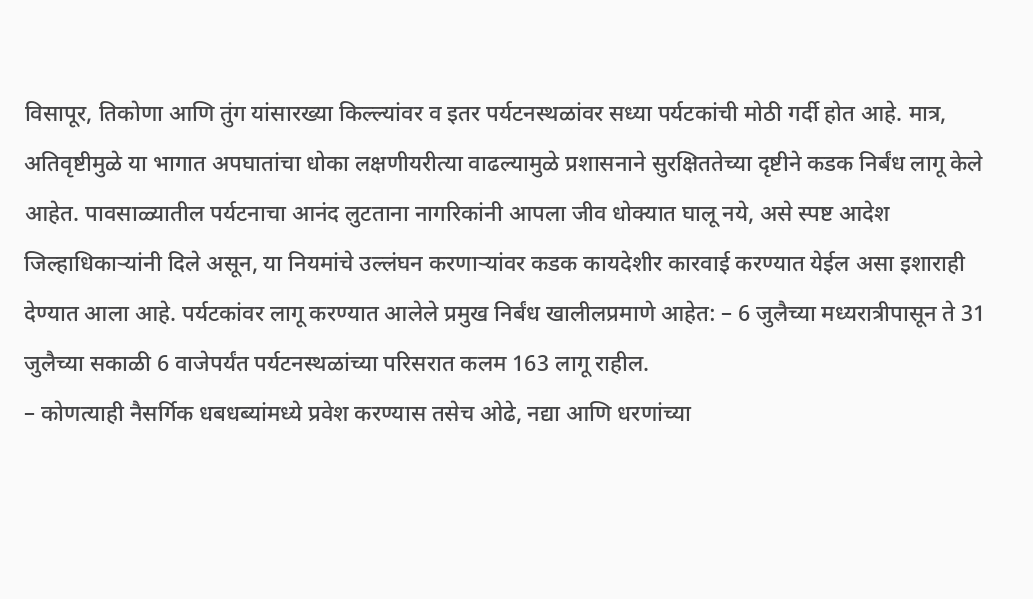विसापूर, तिकोणा आणि तुंग यांसारख्या किल्ल्यांवर व इतर पर्यटनस्थळांवर सध्या पर्यटकांची मोठी गर्दी होत आहे. मात्र, अतिवृष्टीमुळे या भागात अपघातांचा धोका लक्षणीयरीत्या वाढल्यामुळे प्रशासनाने सुरक्षिततेच्या दृष्टीने कडक निर्बंध लागू केले आहेत. पावसाळ्यातील पर्यटनाचा आनंद लुटताना नागरिकांनी आपला जीव धोक्यात घालू नये, असे स्पष्ट आदेश जिल्हाधिकाऱ्यांनी दिले असून, या नियमांचे उल्लंघन करणाऱ्यांवर कडक कायदेशीर कारवाई करण्यात येईल असा इशाराही देण्यात आला आहे. पर्यटकांवर लागू करण्यात आलेले प्रमुख निर्बंध खालीलप्रमाणे आहेत: – 6 जुलैच्या मध्यरात्रीपासून ते 31 जुलैच्या सकाळी 6 वाजेपर्यंत पर्यटनस्थळांच्या परिसरात कलम 163 लागू राहील.
– कोणत्याही नैसर्गिक धबधब्यांमध्ये प्रवेश करण्यास तसेच ओढे, नद्या आणि धरणांच्या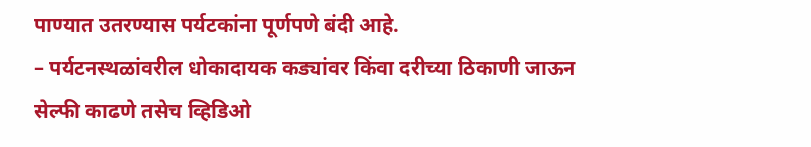पाण्यात उतरण्यास पर्यटकांना पूर्णपणे बंदी आहे.
– पर्यटनस्थळांवरील धोकादायक कड्यांवर किंवा दरीच्या ठिकाणी जाऊन सेल्फी काढणे तसेच व्हिडिओ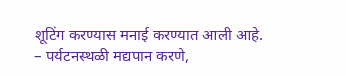शूटिंग करण्यास मनाई करण्यात आली आहे.
– पर्यटनस्थळी मद्यपान करणे,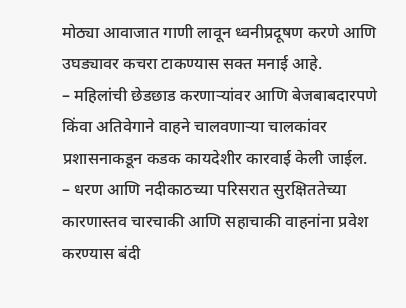मोठ्या आवाजात गाणी लावून ध्वनीप्रदूषण करणे आणि उघड्यावर कचरा टाकण्यास सक्त मनाई आहे.
– महिलांची छेडछाड करणाऱ्यांवर आणि बेजबाबदारपणे किंवा अतिवेगाने वाहने चालवणाऱ्या चालकांवर प्रशासनाकडून कडक कायदेशीर कारवाई केली जाईल.
– धरण आणि नदीकाठच्या परिसरात सुरक्षिततेच्या कारणास्तव चारचाकी आणि सहाचाकी वाहनांना प्रवेश करण्यास बंदी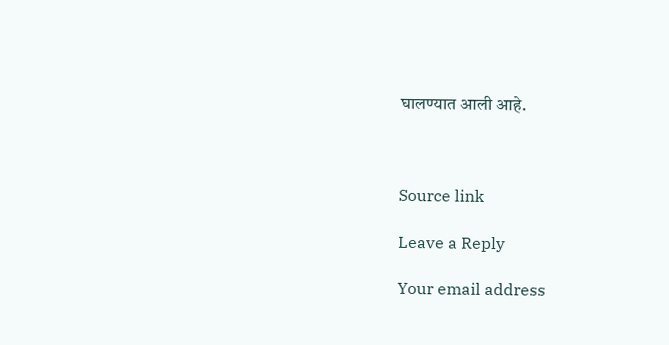घालण्यात आली आहे.



Source link

Leave a Reply

Your email address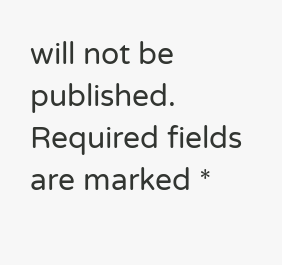will not be published. Required fields are marked *